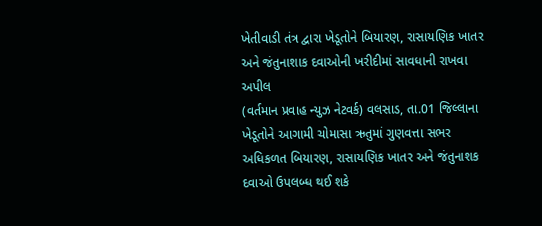ખેતીવાડી તંત્ર દ્વારા ખેડૂતોને બિયારણ, રાસાયણિક ખાતર અને જંતુનાશાક દવાઓની ખરીદીમાં સાવધાની રાખવા અપીલ
(વર્તમાન પ્રવાહ ન્યુઝ નેટવર્ક) વલસાડ, તા.01 જિલ્લાના ખેડૂતોને આગામી ચોમાસા ઋતુમાં ગુણવત્તા સભર અધિકળત બિયારણ, રાસાયણિક ખાતર અને જંતુનાશક દવાઓ ઉપલબ્ધ થઈ શકે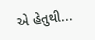એ હેતુથી...